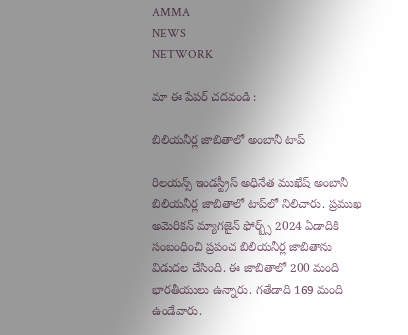AMMA
NEWS
NETWORK

మా ఈ పేపర్ చదవండి :

బిలియనీర్ల జాబితాలో అంబానీ టాప్‌

రిలయన్స్‌ ఇండస్ట్రీస్‌ అధినేత ముఖేష్‌ అంబానీ బిలియనీర్ల జాబితాలో టాప్‌లో నిలిచారు. ప్రముఖ అమెరికన్‌ మ్యాగజైన్‌ ఫోర్బ్స్‌ 2024 ఏడాదికి సంబంధించి ప్రపంచ బిలియనీర్ల జాబితాను విడుదల చేసింది. ఈ జాబితాలో 200 మంది భారతీయులు ఉన్నారు. గతేడాది 169 మంది ఉండేవారు.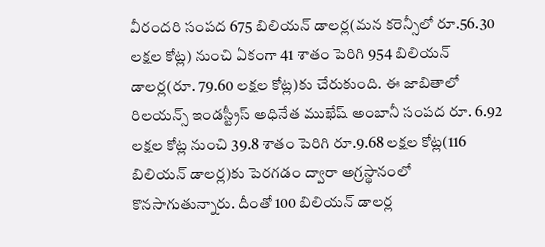వీరందరి సంపద 675 బిలియన్‌ డాలర్ల(మన కరెన్సీలో రూ.56.30 లక్షల కోట్ల) నుంచి ఏకంగా 41 శాతం పెరిగి 954 బిలియన్‌ డాలర్ల(రూ. 79.60 లక్షల కోట్ల)కు చేరుకుంది. ఈ జాబితాలో రిలయన్స్‌ ఇండస్ట్రీస్‌ అధినేత ముఖేష్‌ అంబానీ సంపద రూ. 6.92 లక్షల కోట్ల నుంచి 39.8 శాతం పెరిగి రూ.9.68 లక్షల కోట్ల(116 బిలియన్‌ డాలర్ల)కు పెరగడం ద్వారా అగ్రస్థానంలో కొనసాగుతున్నారు. దీంతో 100 బిలియన్‌ డాలర్ల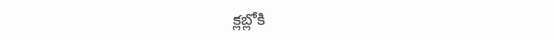క్లబ్లోకి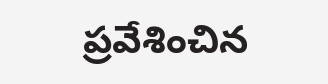ప్రవేశించిన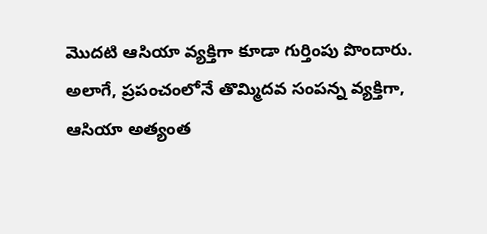మొదటి ఆసియా వ్యక్తిగా కూడా గుర్తింపు పొందారు. అలాగే, ప్రపంచంలోనే తొమ్మిదవ సంపన్న వ్యక్తిగా, ఆసియా అత్యంత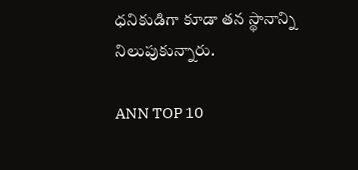ధనికుడిగా కూడా తన స్థానాన్ని నిలుపుకున్నారు.

ANN TOP 10